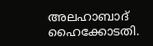അലഹാബാദ് ഹൈക്കോടതി.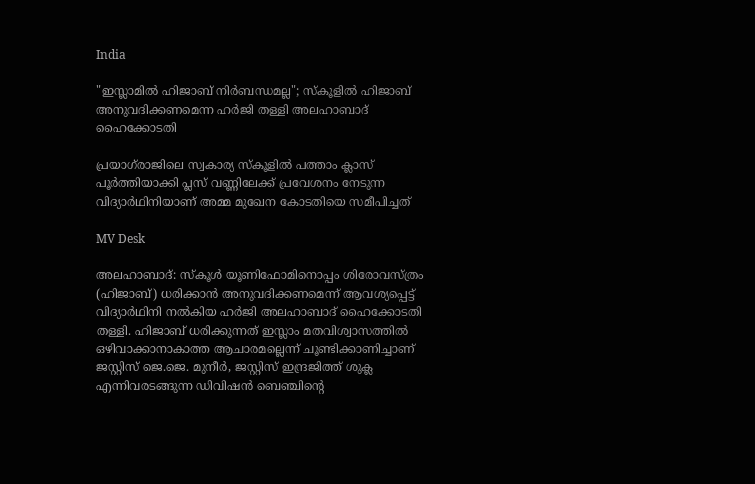India

"ഇസ്ലാമിൽ ഹിജാബ് നിർബന്ധമല്ല"; സ്കൂളിൽ ഹിജാബ് അനുവദിക്കണമെന്ന ഹർജി തള്ളി അലഹാബാദ് ഹൈക്കോടതി

പ്രയാഗ്‌രാജിലെ സ്വകാര്യ സ്കൂളിൽ പത്താം ക്ലാസ് പൂർത്തിയാക്കി പ്ലസ് വണ്ണിലേക്ക് പ്രവേശനം നേടുന്ന വിദ്യാർഥിനിയാണ് അമ്മ മുഖേന കോടതിയെ സമീപിച്ചത്

MV Desk

അലഹാബാദ്: സ്കൂൾ യൂണിഫോമിനൊപ്പം ശിരോവസ്ത്രം (ഹിജാബ്) ധരിക്കാൻ അനുവദിക്കണമെന്ന് ആവശ്യപ്പെട്ട് വിദ്യാർഥിനി നൽകിയ ഹർജി അലഹാബാദ് ഹൈക്കോടതി തള്ളി. ഹിജാബ് ധരിക്കുന്നത് ഇസ്ലാം മതവിശ്വാസത്തിൽ ഒഴിവാക്കാനാകാത്ത ആചാരമല്ലെന്ന് ചൂണ്ടിക്കാണിച്ചാണ് ജസ്റ്റിസ് ജെ.ജെ. മുനീർ, ജസ്റ്റിസ് ഇന്ദ്രജിത്ത് ശുക്ല എന്നിവരടങ്ങുന്ന ഡിവിഷൻ ബെഞ്ചിന്‍റെ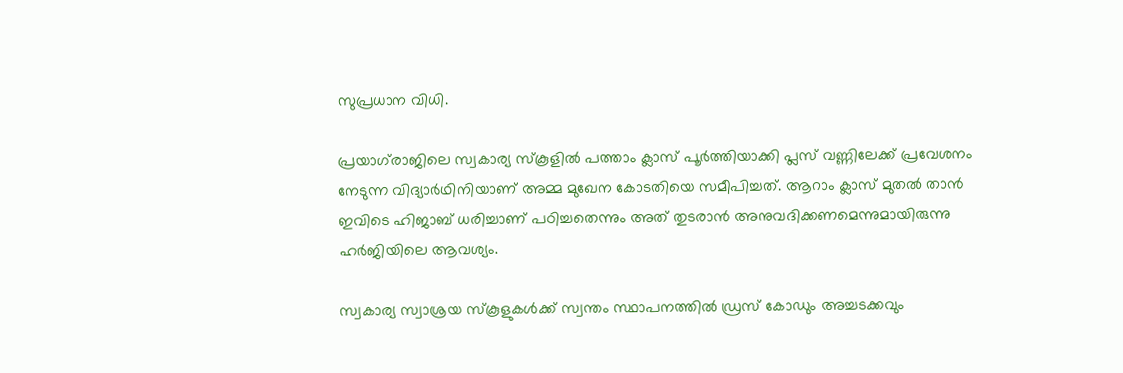സുപ്രധാന വിധി.

പ്രയാഗ്‌രാജിലെ സ്വകാര്യ സ്കൂളിൽ പത്താം ക്ലാസ് പൂർത്തിയാക്കി പ്ലസ് വണ്ണിലേക്ക് പ്രവേശനം നേടുന്ന വിദ്യാർഥിനിയാണ് അമ്മ മുഖേന കോടതിയെ സമീപിച്ചത്. ആറാം ക്ലാസ് മുതൽ താൻ ഇവിടെ ഹിജാബ് ധരിച്ചാണ് പഠിച്ചതെന്നും അത് തുടരാൻ അനുവദിക്കണമെന്നുമായിരുന്നു ഹർജിയിലെ ആവശ്യം.

സ്വകാര്യ സ്വാശ്രയ സ്കൂളുകൾക്ക് സ്വന്തം സ്ഥാപനത്തിൽ ഡ്രസ് കോഡും അച്ചടക്കവും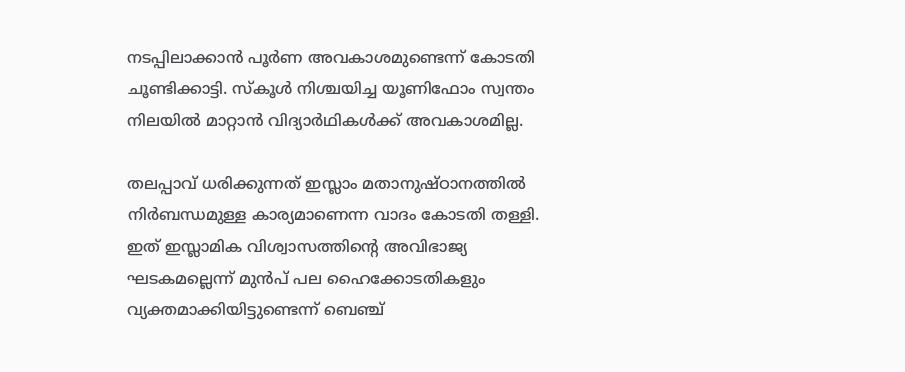നടപ്പിലാക്കാൻ പൂർണ അവകാശമുണ്ടെന്ന് കോടതി ചൂണ്ടിക്കാട്ടി. സ്കൂൾ നിശ്ചയിച്ച യൂണിഫോം സ്വന്തം നിലയിൽ മാറ്റാൻ വിദ്യാർഥികൾക്ക് അവകാശമില്ല.

തലപ്പാവ് ധരിക്കുന്നത് ഇസ്ലാം മതാനുഷ്ഠാനത്തിൽ നിർബന്ധമുള്ള കാര്യമാണെന്ന വാദം കോടതി തള്ളി. ഇത് ഇസ്ലാമിക വിശ്വാസത്തിന്‍റെ അവിഭാജ്യ ഘടകമല്ലെന്ന് മുൻപ് പല ഹൈക്കോടതികളും വ്യക്തമാക്കിയിട്ടുണ്ടെന്ന് ബെഞ്ച്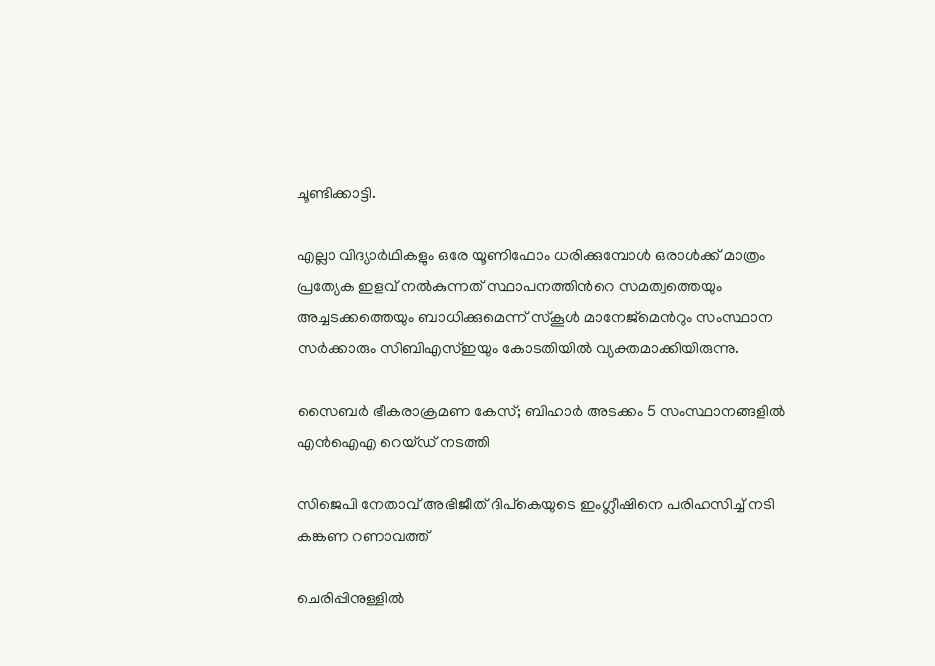ചൂണ്ടിക്കാട്ടി.

എല്ലാ വിദ്യാർഥികളും ഒരേ യൂണിഫോം ധരിക്കുമ്പോൾ ഒരാൾക്ക് മാത്രം പ്രത്യേക ഇളവ് നൽകുന്നത് സ്ഥാപനത്തിന്‍റെ സമത്വത്തെയും അച്ചടക്കത്തെയും ബാധിക്കുമെന്ന് സ്കൂൾ മാനേജ്‌മെന്‍റും സംസ്ഥാന സർക്കാരും സിബിഎസ്ഇയും കോടതിയിൽ വ്യക്തമാക്കിയിരുന്നു.

സൈബർ ഭീകരാക്രമണ കേസ്; ബിഹാർ അടക്കം 5 സംസ്ഥാനങ്ങളിൽ എൻഐഎ റെയ്ഡ് നടത്തി

സിജെപി നേതാവ് അഭിജീത് ദിപ്കെയുടെ ഇംഗ്ലീഷിനെ പരിഹസിച്ച് നടി കങ്കണ റണാവത്ത്

ചെരിപ്പിനുള്ളിൽ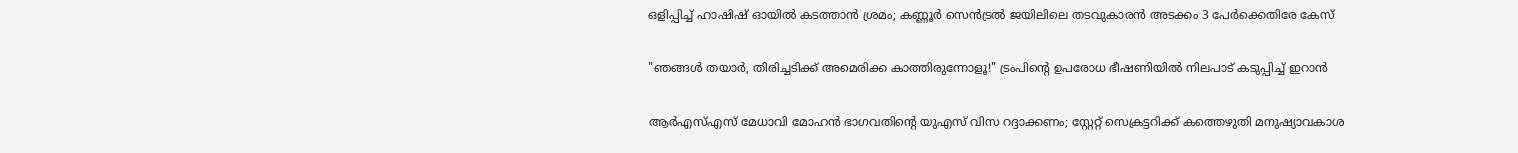ഒളിപ്പിച്ച് ഹാഷിഷ് ഓയിൽ കടത്താൻ ശ്രമം; കണ്ണൂർ സെൻട്രൽ ജയിലിലെ തടവുകാരൻ അടക്കം 3 പേർക്കെതിരേ കേസ്

"ഞങ്ങൾ തയാർ, തിരിച്ചടിക്ക് അമെരിക്ക കാത്തിരുന്നോളൂ!" ട്രംപിന്‍റെ ഉപരോധ ഭീഷണിയിൽ നിലപാട് കടുപ്പിച്ച് ഇറാൻ

ആർഎസ്എസ് മേധാവി മോഹൻ ഭാഗവതിന്‍റെ യുഎസ് വിസ റദ്ദാക്കണം; സ്റ്റേറ്റ് സെക്രട്ടറിക്ക് കത്തെഴുതി മനുഷ‍്യാവകാശ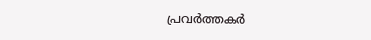പ്രവർത്തകർ